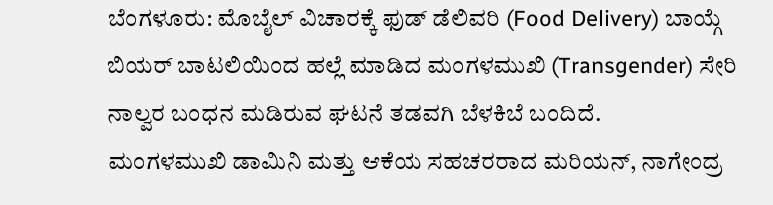ಬೆಂಗಳೂರು: ಮೊಬೈಲ್ ವಿಚಾರಕ್ಕೆ ಫುಡ್ ಡೆಲಿವರಿ (Food Delivery) ಬಾಯ್ಗೆ ಬಿಯರ್ ಬಾಟಲಿಯಿಂದ ಹಲ್ಲೆ ಮಾಡಿದ ಮಂಗಳಮುಖಿ (Transgender) ಸೇರಿ ನಾಲ್ವರ ಬಂಧನ ಮಡಿರುವ ಘಟನೆ ತಡವಗಿ ಬೆಳಕಿಬೆ ಬಂದಿದೆ.
ಮಂಗಳಮುಖಿ ಡಾಮಿನಿ ಮತ್ತು ಆಕೆಯ ಸಹಚರರಾದ ಮರಿಯನ್, ನಾಗೇಂದ್ರ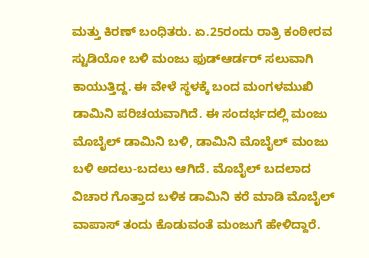ಮತ್ತು ಕಿರಣ್ ಬಂಧಿತರು. ಏ.25ರಂದು ರಾತ್ರಿ ಕಂಠೀರವ ಸ್ಟುಡಿಯೋ ಬಳಿ ಮಂಜು ಫುಡ್ಆರ್ಡರ್ ಸಲುವಾಗಿ ಕಾಯುತ್ತಿದ್ದ. ಈ ವೇಳೆ ಸ್ಥಳಕ್ಕೆ ಬಂದ ಮಂಗಳಮುಖಿ ಡಾಮಿನಿ ಪರಿಚಯವಾಗಿದೆ. ಈ ಸಂದರ್ಭದಲ್ಲಿ ಮಂಜು ಮೊಬೈಲ್ ಡಾಮಿನಿ ಬಳಿ, ಡಾಮಿನಿ ಮೊಬೈಲ್ ಮಂಜು ಬಳಿ ಅದಲು-ಬದಲು ಆಗಿದೆ. ಮೊಬೈಲ್ ಬದಲಾದ ವಿಚಾರ ಗೊತ್ತಾದ ಬಳಿಕ ಡಾಮಿನಿ ಕರೆ ಮಾಡಿ ಮೊಬೈಲ್ ವಾಪಾಸ್ ತಂದು ಕೊಡುವಂತೆ ಮಂಜುಗೆ ಹೇಳಿದ್ದಾರೆ.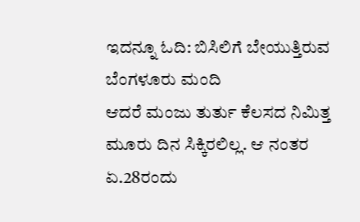ಇದನ್ನೂ ಓದಿ: ಬಿಸಿಲಿಗೆ ಬೇಯುತ್ತಿರುವ ಬೆಂಗಳೂರು ಮಂದಿ
ಆದರೆ ಮಂಜು ತುರ್ತು ಕೆಲಸದ ನಿಮಿತ್ತ ಮೂರು ದಿನ ಸಿಕ್ಕಿರಲಿಲ್ಲ. ಆ ನಂತರ ಏ.28ರಂದು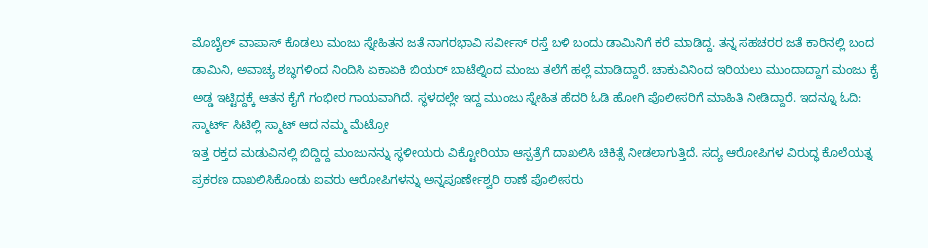ಮೊಬೈಲ್ ವಾಪಾಸ್ ಕೊಡಲು ಮಂಜು ಸ್ನೇಹಿತನ ಜತೆ ನಾಗರಭಾವಿ ಸರ್ವೀಸ್ ರಸ್ತೆ ಬಳಿ ಬಂದು ಡಾಮಿನಿಗೆ ಕರೆ ಮಾಡಿದ್ದ. ತನ್ನ ಸಹಚರರ ಜತೆ ಕಾರಿನಲ್ಲಿ ಬಂದ ಡಾಮಿನಿ, ಅವಾಚ್ಯ ಶಬ್ಧಗಳಿಂದ ನಿಂದಿಸಿ ಏಕಾಏಕಿ ಬಿಯರ್ ಬಾಟೆಲ್ನಿಂದ ಮಂಜು ತಲೆಗೆ ಹಲ್ಲೆ ಮಾಡಿದ್ದಾರೆ. ಚಾಕುವಿನಿಂದ ಇರಿಯಲು ಮುಂದಾದ್ದಾಗ ಮಂಜು ಕೈ ಅಡ್ಡ ಇಟ್ಟಿದ್ದಕ್ಕೆ ಆತನ ಕೈಗೆ ಗಂಭೀರ ಗಾಯವಾಗಿದೆ. ಸ್ಥಳದಲ್ಲೇ ಇದ್ದ ಮುಂಜು ಸ್ನೇಹಿತ ಹೆದರಿ ಓಡಿ ಹೋಗಿ ಪೊಲೀಸರಿಗೆ ಮಾಹಿತಿ ನೀಡಿದ್ದಾರೆ. ಇದನ್ನೂ ಓದಿ: ಸ್ಮಾರ್ಟ್ ಸಿಟಿಲ್ಲಿ ಸ್ಮಾಟ್ ಆದ ನಮ್ಮ ಮೆಟ್ರೋ
ಇತ್ತ ರಕ್ತದ ಮಡುವಿನಲ್ಲಿ ಬಿದ್ದಿದ್ದ ಮಂಜುನನ್ನು ಸ್ಥಳೀಯರು ವಿಕ್ಟೋರಿಯಾ ಆಸ್ಪತ್ರೆಗೆ ದಾಖಲಿಸಿ ಚಿಕಿತ್ಸೆ ನೀಡಲಾಗುತ್ತಿದೆ. ಸದ್ಯ ಆರೋಪಿಗಳ ವಿರುದ್ಧ ಕೊಲೆಯತ್ನ ಪ್ರಕರಣ ದಾಖಲಿಸಿಕೊಂಡು ಐವರು ಆರೋಪಿಗಳನ್ನು ಅನ್ನಪೂರ್ಣೇಶ್ವರಿ ಠಾಣೆ ಪೊಲೀಸರು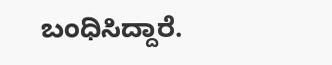ಬಂಧಿಸಿದ್ದಾರೆ.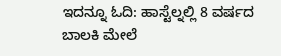ಇದನ್ನೂ ಓದಿ: ಹಾಸ್ಟೆಲ್ನಲ್ಲಿ 8 ವರ್ಷದ ಬಾಲಕಿ ಮೇಲೆ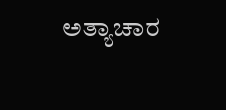ಅತ್ಯಾಚಾರ